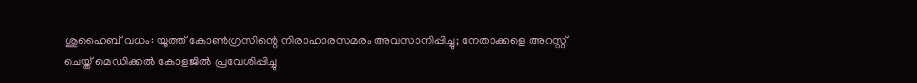ശുഹൈബ് വധം: യൂത്ത് കോണ്‍ഗ്രസിന്റെ നിരാഹാരസമരം അവസാനിപ്പിച്ചു; നേതാക്കളെ അറസ്റ്റ് ചെയ്ത് മെഡിക്കല്‍ കോളജില്‍ പ്രവേശിപ്പിച്ചു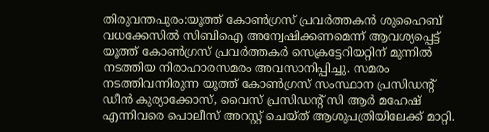തിരുവന്തപുരം:യൂത്ത് കോണ്‍ഗ്രസ് പ്രവര്‍ത്തകന്‍ ശുഹൈബ് വധക്കേസില്‍ സിബിഐ അന്വേഷിക്കണമെന്ന് ആവശ്യപ്പെട്ട് യൂത്ത് കോണ്‍ഗ്രസ് പ്രവര്‍ത്തകര്‍ സെക്രട്ടേറിയറ്റിന് മുന്നില്‍ നടത്തിയ നിരാഹാരസമരം അവസാനിപ്പിച്ചു. സമരം നടത്തിവന്നിരുന്ന യൂത്ത് കോണ്‍ഗ്രസ് സംസ്ഥാന പ്രസിഡന്റ് ഡീന്‍ കുര്യാക്കോസ്, വൈസ് പ്രസിഡന്റ് സി ആര്‍ മഹേഷ് എന്നിവരെ പൊലീസ് അറസ്റ്റ് ചെയ്ത് ആശുപത്രിയിലേക്ക് മാറ്റി.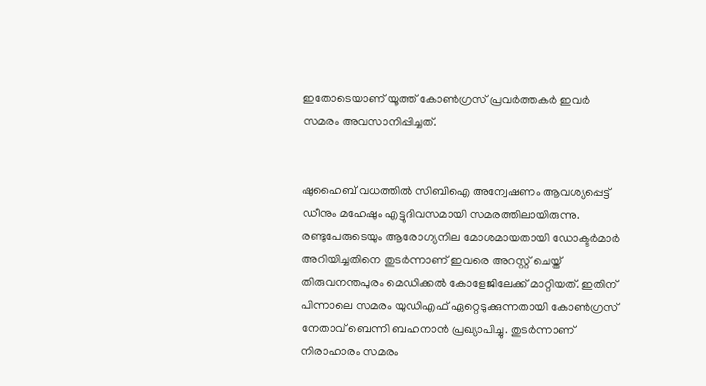ഇതോടെയാണ് യൂത്ത് കോണ്‍ഗ്രസ് പ്രവര്‍ത്തകര്‍ ഇവര്‍ സമരം അവസാനിപ്പിച്ചത്.


ഷുഹൈബ് വധത്തില്‍ സിബിഐ അന്വേഷണം ആവശ്യപ്പെട്ട് ഡീനും മഹേഷും എട്ടുദിവസമായി സമരത്തിലായിരുന്നു. രണ്ടുപേരുടെയും ആരോഗ്യനില മോശമായതായി ഡോക്ടര്‍മാര്‍ അറിയിച്ചതിനെ തുടര്‍ന്നാണ് ഇവരെ അറസ്റ്റ് ചെയ്ത് തിരുവനന്തപുരം മെഡിക്കല്‍ കോളേജിലേക്ക് മാറ്റിയത്. ഇതിന് പിന്നാലെ സമരം യുഡിഎഫ് ഏറ്റെടുക്കുന്നതായി കോണ്‍ഗ്രസ് നേതാവ് ബെന്നി ബഹനാന്‍ പ്രഖ്യാപിച്ചു. തുടര്‍ന്നാണ് നിരാഹാരം സമരം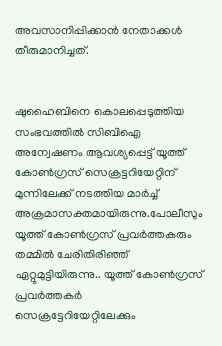അവസാനിപ്പിക്കാന്‍ നേതാക്കള്‍ തീരുമാനിച്ചത്.


ഷുഹൈബിനെ കൊലപ്പെടുത്തിയ സംഭവത്തില്‍ സിബിഐ അന്വേഷണം ആവശ്യപ്പെട്ട് യൂത്ത് കോണ്‍ഗ്രസ് സെക്രട്ടറിയേറ്റിന് മുന്നിലേക്ക് നടത്തിയ മാര്‍ച്ച് അക്രമാസക്തമായിരുന്നു.പോലീസും യൂത്ത് കോണ്‍ഗ്രസ് പ്രവര്‍ത്തകരും തമ്മില്‍ ചേരിതിരിഞ്ഞ് ഏറ്റുമുട്ടിയിരുന്നു.. യൂത്ത് കോണ്‍ഗ്രസ് പ്രവര്‍ത്തകര്‍ സെക്രട്ടേറിയേറ്റിലേക്കും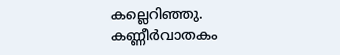കല്ലെറിഞ്ഞു. കണ്ണീര്‍വാതകം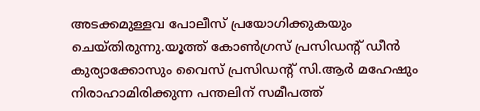അടക്കമുള്ളവ പോലീസ് പ്രയോഗിക്കുകയും ചെയ്തിരുന്നു.യൂത്ത് കോണ്‍ഗ്രസ് പ്രസിഡന്റ് ഡീന്‍ കുര്യാക്കോസും വൈസ് പ്രസിഡന്റ് സി.ആര്‍ മഹേഷും നിരാഹാമിരിക്കുന്ന പന്തലിന് സമീപത്ത്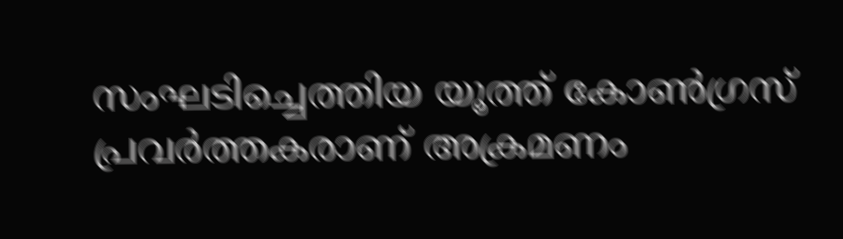സംഘടിച്ചെത്തിയ യൂത്ത് കോണ്‍ഗ്രസ് പ്രവര്‍ത്തകരാണ് അക്രമണം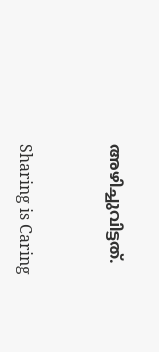അഴിച്ചുവിട്ടത്.



Sharing is Caring